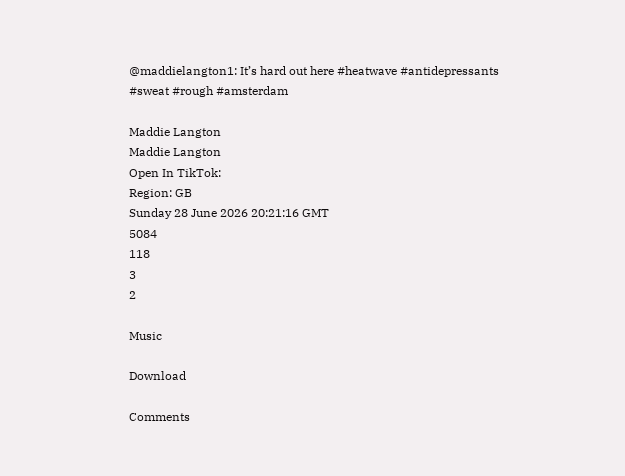@maddielangton1: It’s hard out here #heatwave #antidepressants #sweat #rough #amsterdam

Maddie Langton
Maddie Langton
Open In TikTok:
Region: GB
Sunday 28 June 2026 20:21:16 GMT
5084
118
3
2

Music

Download

Comments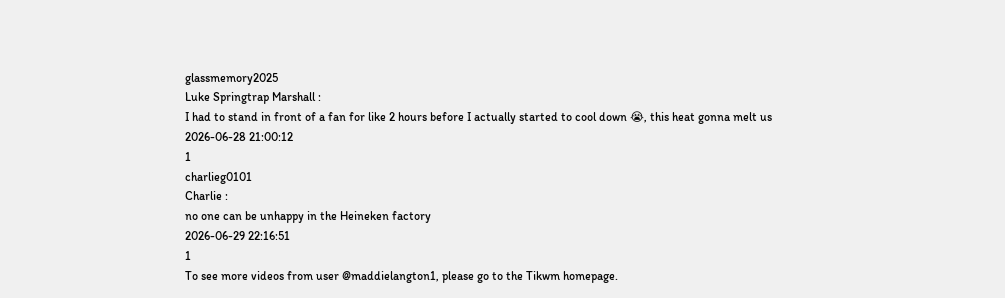glassmemory2025
Luke Springtrap Marshall :
I had to stand in front of a fan for like 2 hours before I actually started to cool down 😭, this heat gonna melt us
2026-06-28 21:00:12
1
charlieg0101
Charlie :
no one can be unhappy in the Heineken factory
2026-06-29 22:16:51
1
To see more videos from user @maddielangton1, please go to the Tikwm homepage.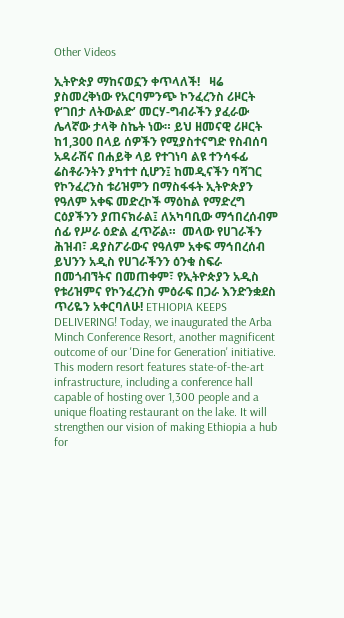Other Videos

ኢትዮጵያ ማከናወኗን ቀጥላለች!   ዛሬ ያስመረቅነው የአርባምንጭ ኮንፈረንስ ሪዞርት የ‘ገበታ ለትውልድ’ መርሃ-ግብራችን ያፈራው ሌላኛው ታላቅ ስኬት ነው። ይህ ዘመናዊ ሪዞርት ከ1,300 በላይ ሰዎችን የሚያስተናግድ የስብሰባ አዳራሽና በሐይቅ ላይ የተገነባ ልዩ ተንሳፋፊ ሬስቶራንትን ያካተተ ሲሆን፤ ከመዲናችን ባሻገር የኮንፈረንስ ቱሪዝምን በማስፋፋት ኢትዮጵያን የዓለም አቀፍ መድረኮች ማዕከል የማድረግ ርዕያችንን ያጠናክራል፤ ለአካባቢው ማኅበረሰብም ሰፊ የሥራ ዕድል ፈጥሯል።  መላው የሀገራችን ሕዝብ፣ ዳያስፖራውና የዓለም አቀፍ ማኅበረሰብ ይህንን አዲስ የሀገራችንን ዕንቁ ስፍራ በመጎብኘትና በመጠቀም፣ የኢትዮጵያን አዲስ የቱሪዝምና የኮንፈረንስ ምዕራፍ በጋራ እንድንቋደስ ጥሪዬን አቀርባለሁ! ETHIOPIA KEEPS DELIVERING! Today, we inaugurated the Arba Minch Conference Resort, another magnificent outcome of our 'Dine for Generation' initiative. This modern resort features state-of-the-art infrastructure, including a conference hall capable of hosting over 1,300 people and a unique floating restaurant on the lake. It will strengthen our vision of making Ethiopia a hub for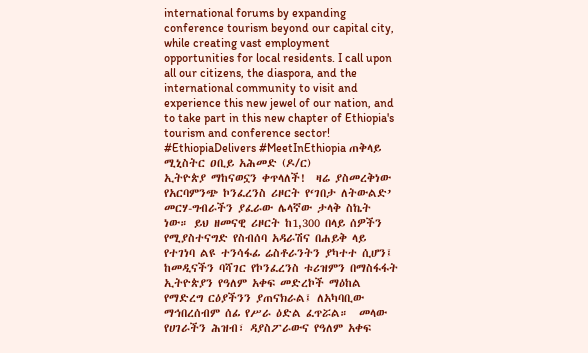international forums by expanding conference tourism beyond our capital city, while creating vast employment opportunities for local residents. I call upon all our citizens, the diaspora, and the international community to visit and experience this new jewel of our nation, and to take part in this new chapter of Ethiopia's tourism and conference sector! #EthiopiaDelivers #MeetInEthiopia ጠቅላይ ሚኒስትር ዐቢይ አሕመድ (ዶ/ር)
ኢትዮጵያ ማከናወኗን ቀጥላለች!  ዛሬ ያስመረቅነው የአርባምንጭ ኮንፈረንስ ሪዞርት የ‘ገበታ ለትውልድ’ መርሃ-ግብራችን ያፈራው ሌላኛው ታላቅ ስኬት ነው። ይህ ዘመናዊ ሪዞርት ከ1,300 በላይ ሰዎችን የሚያስተናግድ የስብሰባ አዳራሽና በሐይቅ ላይ የተገነባ ልዩ ተንሳፋፊ ሬስቶራንትን ያካተተ ሲሆን፤ ከመዲናችን ባሻገር የኮንፈረንስ ቱሪዝምን በማስፋፋት ኢትዮጵያን የዓለም አቀፍ መድረኮች ማዕከል የማድረግ ርዕያችንን ያጠናክራል፤ ለአካባቢው ማኅበረሰብም ሰፊ የሥራ ዕድል ፈጥሯል።  መላው የሀገራችን ሕዝብ፣ ዳያስፖራውና የዓለም አቀፍ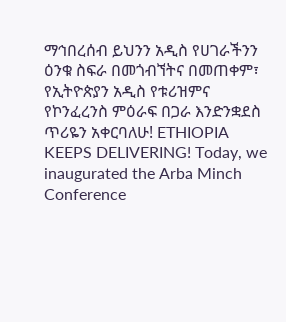ማኅበረሰብ ይህንን አዲስ የሀገራችንን ዕንቁ ስፍራ በመጎብኘትና በመጠቀም፣ የኢትዮጵያን አዲስ የቱሪዝምና የኮንፈረንስ ምዕራፍ በጋራ እንድንቋደስ ጥሪዬን አቀርባለሁ! ETHIOPIA KEEPS DELIVERING! Today, we inaugurated the Arba Minch Conference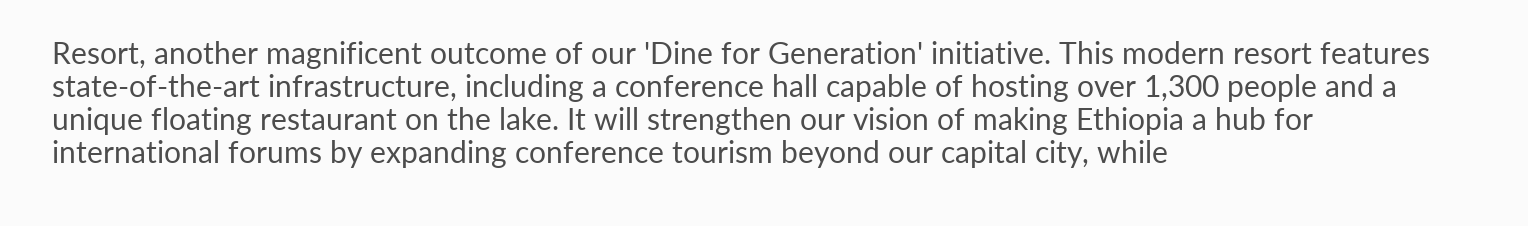Resort, another magnificent outcome of our 'Dine for Generation' initiative. This modern resort features state-of-the-art infrastructure, including a conference hall capable of hosting over 1,300 people and a unique floating restaurant on the lake. It will strengthen our vision of making Ethiopia a hub for international forums by expanding conference tourism beyond our capital city, while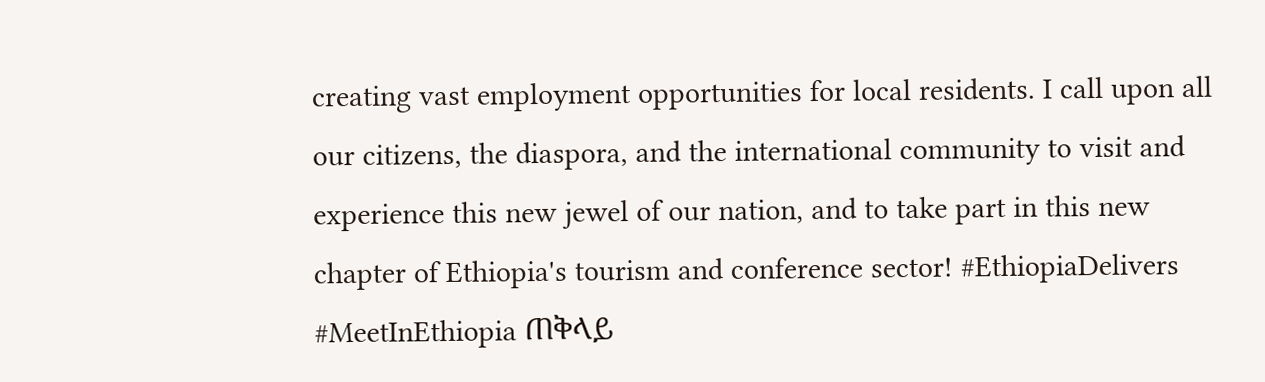creating vast employment opportunities for local residents. I call upon all our citizens, the diaspora, and the international community to visit and experience this new jewel of our nation, and to take part in this new chapter of Ethiopia's tourism and conference sector! #EthiopiaDelivers #MeetInEthiopia ጠቅላይ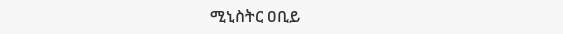ሚኒስትር ዐቢይ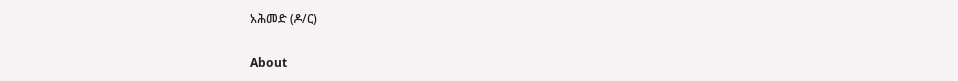አሕመድ (ዶ/ር)

About